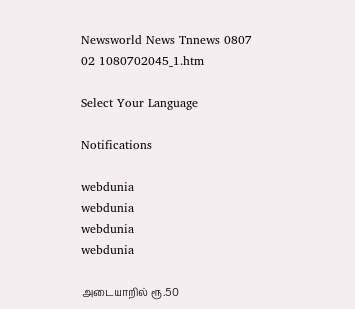Newsworld News Tnnews 0807 02 1080702045_1.htm

Select Your Language

Notifications

webdunia
webdunia
webdunia
webdunia

அடையா‌றி‌ல் ரூ.50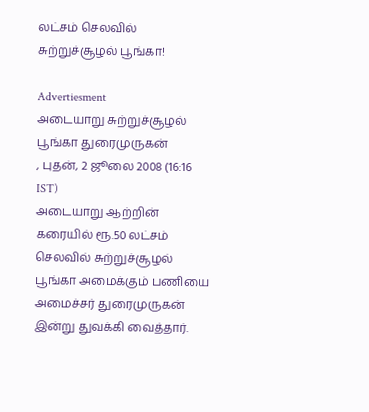லட்சம் செலவில் சுற்றுச்சூழல் பூங்கா!

Advertiesment
அடையா‌று சு‌ற்று‌ச்சூழ‌ல் பூ‌ங்கா துரைமுருகன்
, புதன், 2 ஜூலை 2008 (16:16 IST)
அடையா‌று ஆ‌ற்‌றி‌ன் கரை‌யி‌ல் ரூ.50 ல‌ட்ச‌ம் செல‌வி‌ல் சு‌ற்று‌ச்சூழ‌ல் பூ‌ங்கா அமை‌‌க்கு‌ம் ப‌ணியை அமைச்சர் துரைமுருகன் இ‌ன்று து‌வ‌க்‌கி வைத்தார்.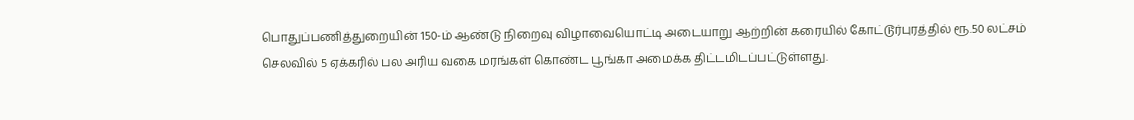பொதுப்பணித்துறை‌யி‌ன் 150-ம் ஆண்டு நிறைவு ‌விழாவையொ‌ட்டி அடையாறு ஆற்றின் கரையில் கோட்டூர்புரத்தில் ரூ.50 ல‌ட்ச‌ம் செல‌வி‌ல் 5 ஏக்க‌‌ரி‌ல் பல அரிய வகை மரங்கள் கொ‌ண்ட பூ‌ங்கா அமை‌க்க திட்டமிடப்பட்டுள்ளது.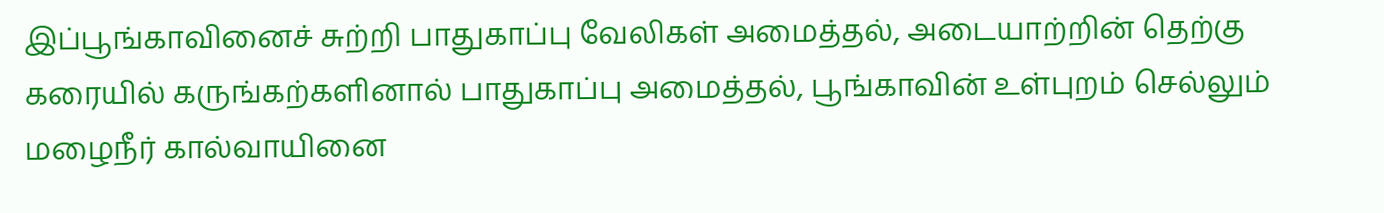இப்பூங்காவினைச் சுற்றி பாதுகாப்பு வேலிகள் அமைத்தல், அடையாற்றின் தெற்கு கரையில் கருங்கற்களினால் பாதுகாப்பு அமைத்தல், பூங்காவின் உள்புறம் செல்லும் மழைநீர் கால்வாயினை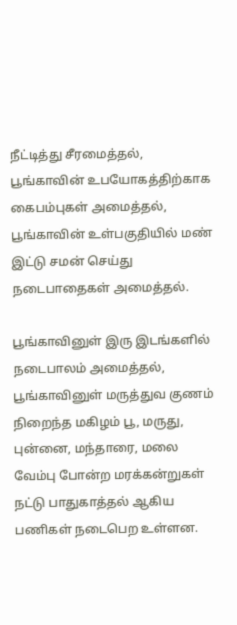நீட்டித்து சீரமைத்தல், பூங்காவின் உபயோகத்திற்காக கைபம்புகள் அமைத்தல், பூங்காவின் உள்பகுதியில் மண் இட்டு சமன் செய்து நடைபாதைகள் அமைத்தல்.

பூங்காவினுள் இரு இடங்களில் நடைபாலம் அமைத்தல், பூங்காவினுள் மருத்துவ குணம் நிறைந்த மகிழம் பூ, மருது, புன்னை, மந்தாரை, மலை வேம்பு போன்ற மரக்கன்றுகள் நட்டு பாதுகாத்தல் ஆகிய பணிகள் நடைபெற உள்ளன.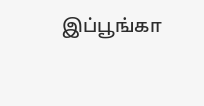இப்பூங்கா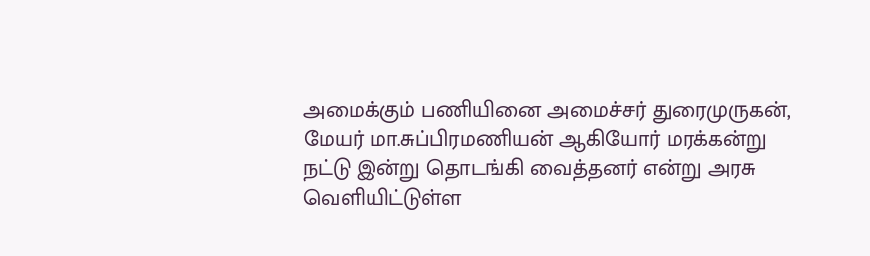அமைக்கும் பணியினை அமை‌ச்ச‌ர் துரைமுருகன், மேயர் மா.சுப்பிரமணியன் ஆகியோர் மரக்கன்று நட்டு இ‌ன்று தொட‌ங்‌கி வை‌த்தன‌ர் எ‌ன்று அரசு வெ‌ளி‌யி‌ட்டு‌ள்ள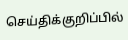செ‌ய்‌தி‌க்கு‌றி‌ப்‌பி‌ல்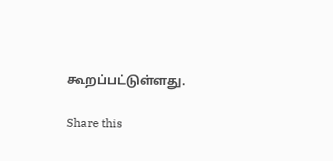கூற‌ப்ப‌ட்டு‌ள்ளது.

Share this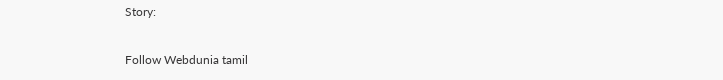Story:

Follow Webdunia tamil